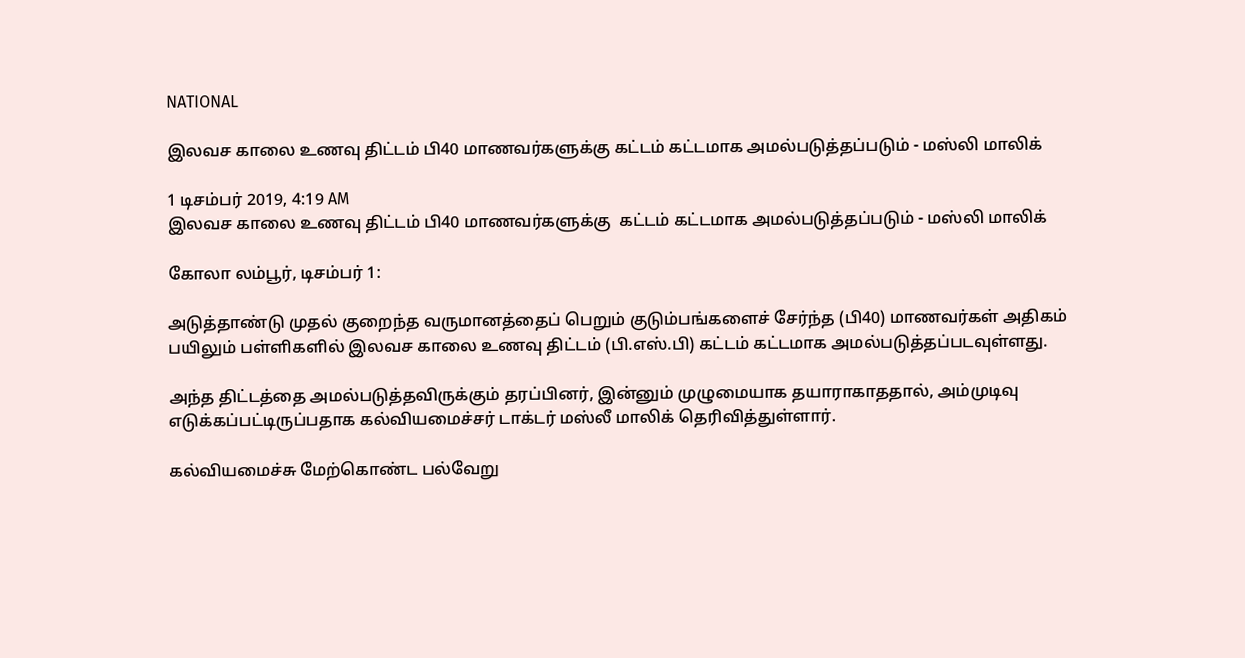NATIONAL

இலவச காலை உணவு திட்டம் பி40 மாணவர்களுக்கு கட்டம் கட்டமாக அமல்படுத்தப்படும் - மஸ்லி மாலிக்

1 டிசம்பர் 2019, 4:19 AM
இலவச காலை உணவு திட்டம் பி40 மாணவர்களுக்கு  கட்டம் கட்டமாக அமல்படுத்தப்படும் - மஸ்லி மாலிக்

கோலா லம்பூர், டிசம்பர் 1:

அடுத்தாண்டு முதல் குறைந்த வருமானத்தைப் பெறும் குடும்பங்களைச் சேர்ந்த (பி40) மாணவர்கள் அதிகம் பயிலும் பள்ளிகளில் இலவச காலை உணவு திட்டம் (பி.எஸ்.பி) கட்டம் கட்டமாக அமல்படுத்தப்படவுள்ளது.

அந்த திட்டத்தை அமல்படுத்தவிருக்கும் தரப்பினர், இன்னும் முழுமையாக தயாராகாததால், அம்முடிவு எடுக்கப்பட்டிருப்பதாக கல்வியமைச்சர் டாக்டர் மஸ்லீ மாலிக் தெரிவித்துள்ளார்.

கல்வியமைச்சு மேற்கொண்ட பல்வேறு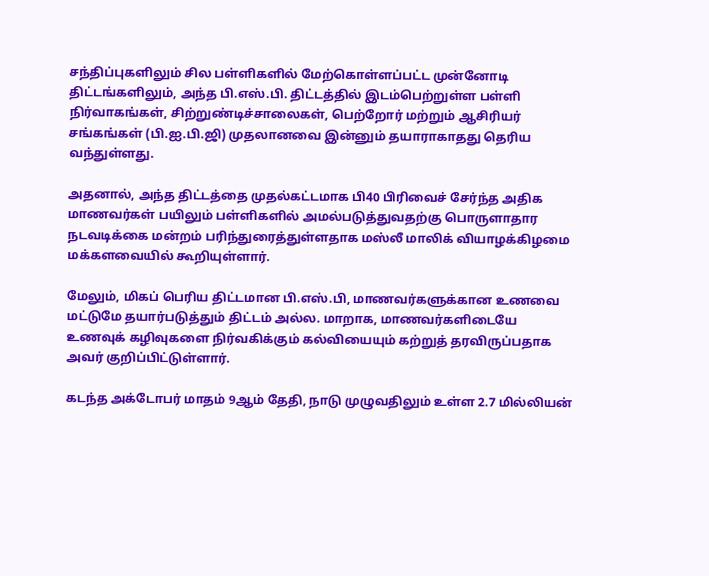சந்திப்புகளிலும் சில பள்ளிகளில் மேற்கொள்ளப்பட்ட முன்னோடி திட்டங்களிலும், அந்த பி.எஸ்.பி. திட்டத்தில் இடம்பெற்றுள்ள பள்ளி நிர்வாகங்கள், சிற்றுண்டிச்சாலைகள், பெற்றோர் மற்றும் ஆசிரியர் சங்கங்கள் (பி.ஐ.பி.ஜி) முதலானவை இன்னும் தயாராகாதது தெரிய வந்துள்ளது.

அதனால், அந்த திட்டத்தை முதல்கட்டமாக பி40 பிரிவைச் சேர்ந்த அதிக மாணவர்கள் பயிலும் பள்ளிகளில் அமல்படுத்துவதற்கு பொருளாதார நடவடிக்கை மன்றம் பரிந்துரைத்துள்ளதாக மஸ்லீ மாலிக் வியாழக்கிழமை மக்களவையில் கூறியுள்ளார்.

மேலும், மிகப் பெரிய திட்டமான பி.எஸ்.பி, மாணவர்களுக்கான உணவை மட்டுமே தயார்படுத்தும் திட்டம் அல்ல. மாறாக, மாணவர்களிடையே உணவுக் கழிவுகளை நிர்வகிக்கும் கல்வியையும் கற்றுத் தரவிருப்பதாக அவர் குறிப்பிட்டுள்ளார்.

கடந்த அக்டோபர் மாதம் 9ஆம் தேதி, நாடு முழுவதிலும் உள்ள 2.7 மில்லியன்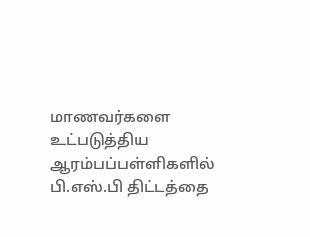மாணவர்களை உட்படுத்திய ஆரம்பப்பள்ளிகளில் பி.எஸ்.பி திட்டத்தை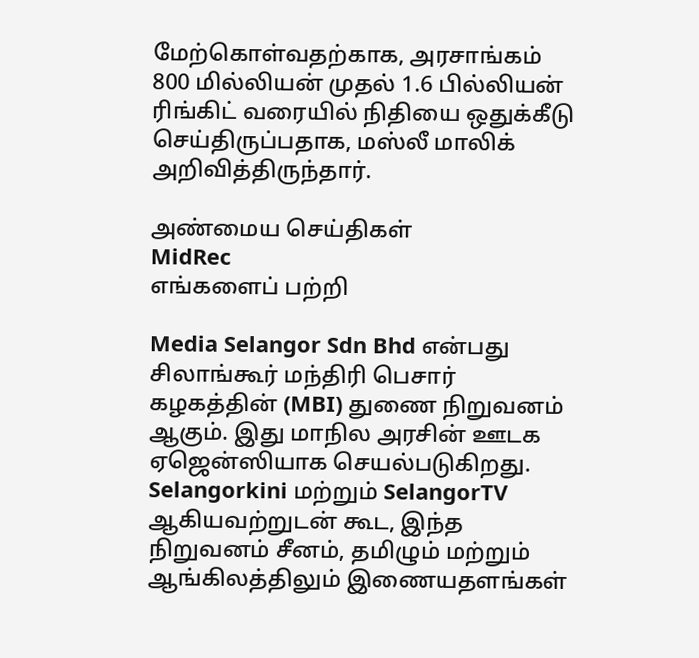மேற்கொள்வதற்காக, அரசாங்கம் 800 மில்லியன் முதல் 1.6 பில்லியன் ரிங்கிட் வரையில் நிதியை ஒதுக்கீடு செய்திருப்பதாக, மஸ்லீ மாலிக் அறிவித்திருந்தார்.

அண்மைய செய்திகள்
MidRec
எங்களைப் பற்றி

Media Selangor Sdn Bhd என்பது சிலாங்கூர் மந்திரி பெசார் கழகத்தின் (MBI) துணை நிறுவனம் ஆகும். இது மாநில அரசின் ஊடக ஏஜென்ஸியாக செயல்படுகிறது. Selangorkini மற்றும் SelangorTV ஆகியவற்றுடன் கூட, இந்த நிறுவனம் சீனம், தமிழும் மற்றும் ஆங்கிலத்திலும் இணையதளங்கள்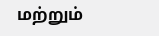மற்றும்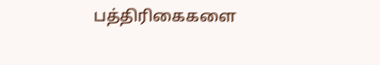பத்திரிகைகளை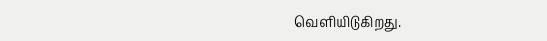வெளியிடுகிறது.